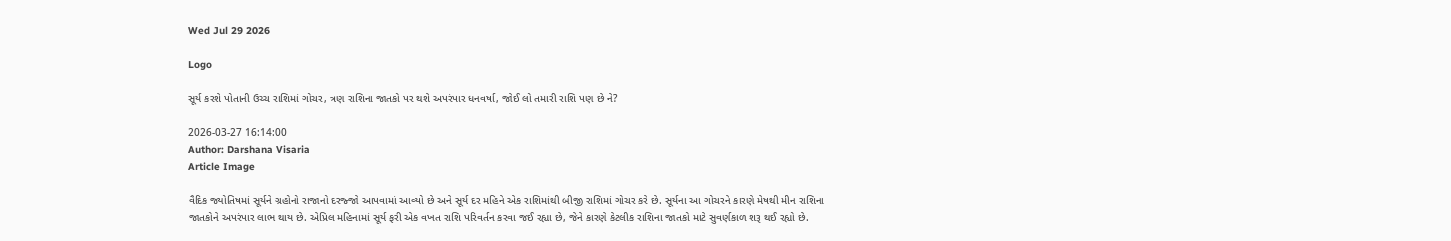Wed Jul 29 2026

Logo

સૂર્ય કરશે પોતાની ઉચ્ચ રાશિમાં ગોચર, ત્રણ રાશિના જાતકો પર થશે અપરંપાર ધનવર્ષા, જોઈ લો તમારી રાશિ પણ છે ને?

2026-03-27 16:14:00
Author: Darshana Visaria
Article Image

વૈદિક જ્યોતિષમાં સૂર્યને ગ્રહોનો રાજાનો દરજ્જો આપવામાં આવ્યો છે અને સૂર્ય દર મહિને એક રાશિમાંથી બીજી રાશિમાં ગોચર કરે છે. સૂર્યના આ ગોચરને કારણે મેષથી મીન રાશિના જાતકોને અપરંપાર લાભ થાય છે. એપ્રિલ મહિનામાં સૂર્ય ફરી એક વખત રાશિ પરિવર્તન કરવા જઈ રહ્યા છે, જેને કારણે કેટલીક રાશિના જાતકો માટે સુવર્ણકાળ શરૂ થઈ રહ્યો છે.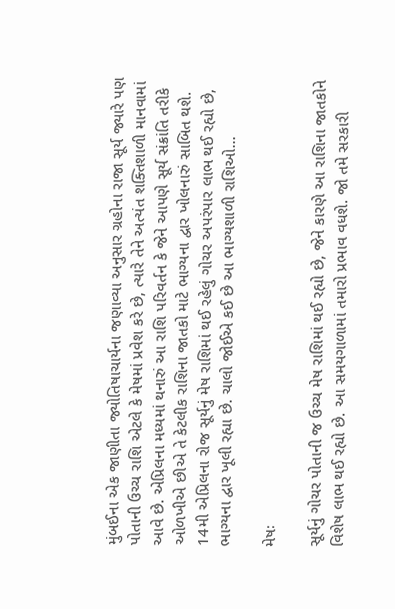મુંબઈના એક જાણીતા જ્યોતિષાચાર્યના જણાવ્યા અનુસાર ગ્રહોના રાજા સૂર્ય જ્યારે પણ પોતાની ઉચ્ચ રાશિ એટલે કે મેષમાં પ્રવેશ કરે છે, ત્યારે તેને અત્યંત શક્તિશાળી માનવામાં આવે છે. એપ્રિલના મધ્યમાં થનારું આ રાશિ પરિવર્તન કે જેને આપણે સૂર્ય સંક્રાંતિ તરીકે ઓળખીએ છીએ તે કેટલીક રાશિના જાતકો માટે ભાગ્યના દ્વાર ખોલનારું સાબિત થશે. 14મી એપ્રિલના રોજ સૂર્યનું મેષ રાશિમાં થઈ રહેલું ગોચર અપરંપાર લાભ થઈ રહ્યો છે, ભાગ્યના દ્વાર ખૂલી રહ્યા છે. ચાલો જોઈએ કઈ છે આ ભાગ્યશાળી રાશિઓ...

મેષઃ

સૂર્યનું ગોચર પોતાની જ ઉચ્ચ મેષ રાશિમાં થઈ રહ્યો છે, જેને કારણે આ રાશિના જાતકોને વિશેષ લાભ થઈ રહ્યો છે. આ સમયગાળામાં તમારો પ્રભાવ વધશે. જો તમે સરકારી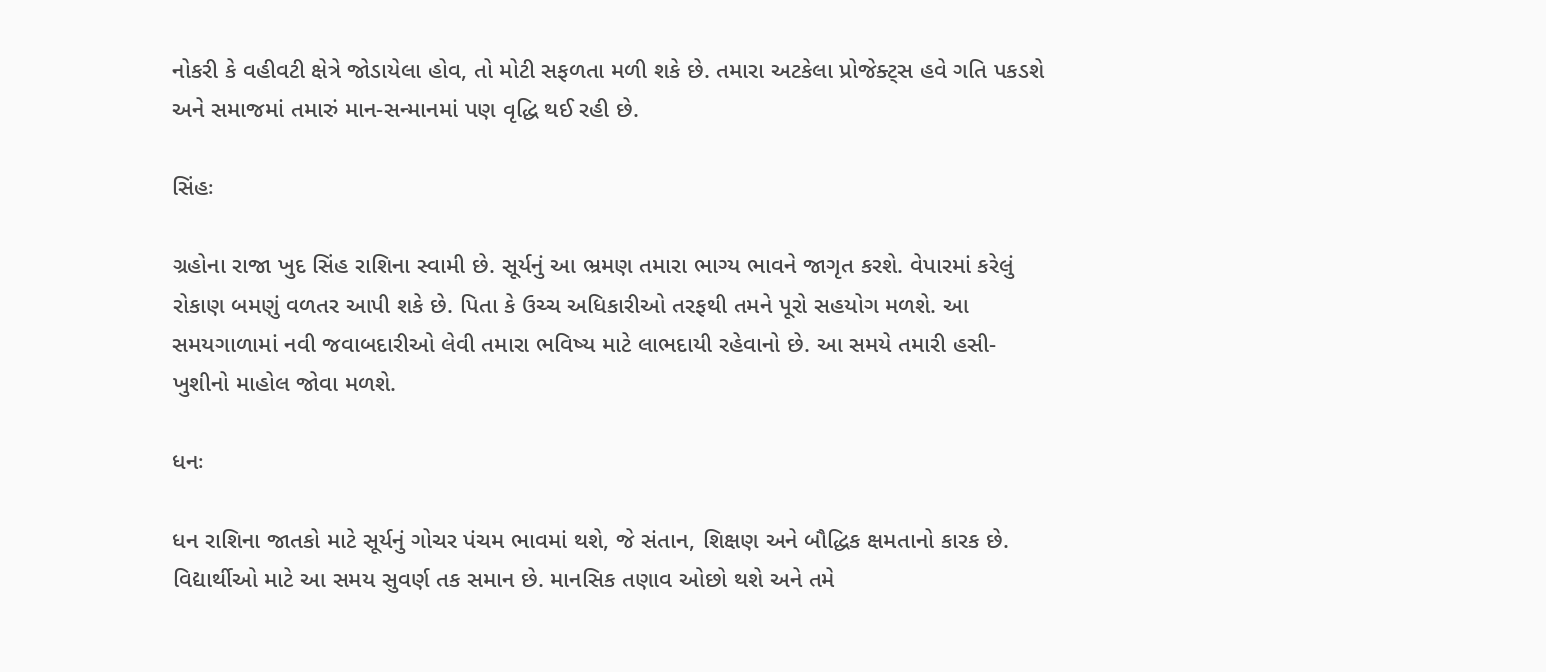નોકરી કે વહીવટી ક્ષેત્રે જોડાયેલા હોવ, તો મોટી સફળતા મળી શકે છે. તમારા અટકેલા પ્રોજેક્ટ્સ હવે ગતિ પકડશે અને સમાજમાં તમારું માન-સન્માનમાં પણ વૃદ્ધિ થઈ રહી છે.

સિંહઃ

ગ્રહોના રાજા ખુદ સિંહ રાશિના સ્વામી છે. સૂર્યનું આ ભ્રમણ તમારા ભાગ્ય ભાવને જાગૃત કરશે. વેપારમાં કરેલું રોકાણ બમણું વળતર આપી શકે છે. પિતા કે ઉચ્ચ અધિકારીઓ તરફથી તમને પૂરો સહયોગ મળશે. આ સમયગાળામાં નવી જવાબદારીઓ લેવી તમારા ભવિષ્ય માટે લાભદાયી રહેવાનો છે. આ સમયે તમારી હસી-ખુશીનો માહોલ જોવા મળશે.

ધનઃ

ધન રાશિના જાતકો માટે સૂર્યનું ગોચર પંચમ ભાવમાં થશે, જે સંતાન, શિક્ષણ અને બૌદ્ધિક ક્ષમતાનો કારક છે. વિદ્યાર્થીઓ માટે આ સમય સુવર્ણ તક સમાન છે. માનસિક તણાવ ઓછો થશે અને તમે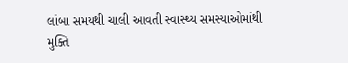લાંબા સમયથી ચાલી આવતી સ્વાસ્થ્ય સમસ્યાઓમાંથી મુક્તિ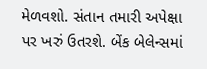મેળવશો. સંતાન તમારી અપેક્ષા પર ખરું ઉતરશે. બેંક બેલેન્સમાં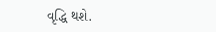વૃદ્ધિ થશે.